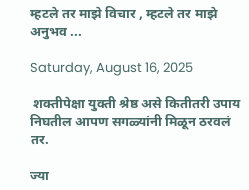म्हटले तर माझे विचार , म्हटले तर माझे अनुभव ...

Saturday, August 16, 2025

 शक्तीपेक्षा युक्ती श्रेष्ठ असे कितीतरी उपाय निघतील आपण सगळ्यांनी मिळून ठरवलं तर.

ज्या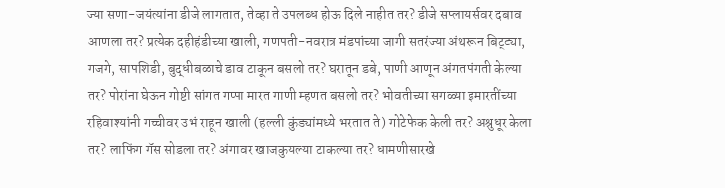ज्या सणा-जयंत्यांना डीजे लागतात, तेव्हा ते उपलब्ध होऊ दिले नाहीत तर? डीजे सप्लायर्सवर दबाव आणला तर? प्रत्येक दहीहंडीच्या खाली, गणपती-नवरात्र मंडपांच्या जागी सतरंज्या अंथरून बिट्ट्या, गजगे, सापशिडी, बुद्धीबळाचे डाव टाकून बसलो तर? घरातून डबे, पाणी आणून अंगतपंगती केल्या तर? पोरांना घेऊन गोष्टी सांगत गप्पा मारत गाणी म्हणत बसलो तर? भोवतीच्या सगळ्या इमारतींच्या रहिवाश्यांनी गच्चीवर उभं राहून खाली (हल्ली कुंड्यांमध्ये भरतात ते) गोटेफेक केली तर? अश्रुधूर केला तर? लाफिंग गॅस सोडला तर? अंगावर खाजकुयल्या टाकल्या तर? धामणीसारखे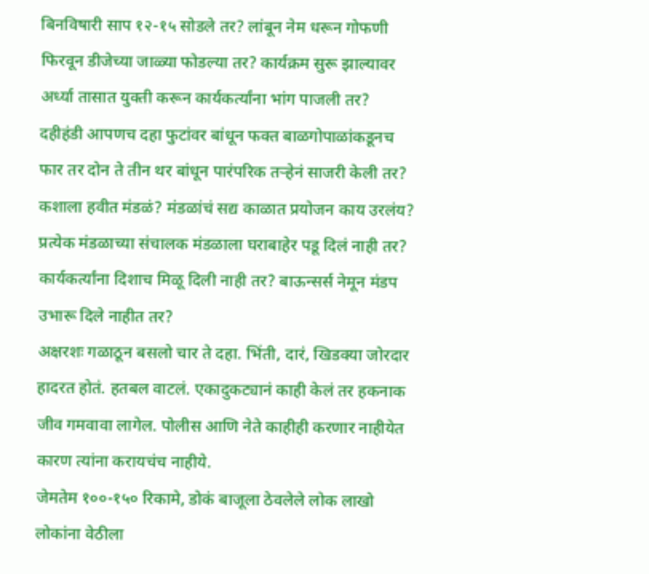बिनविषारी साप १२-१५ सोडले तर? लांबून नेम धरून गोफणी फिरवून डीजेच्या जाळ्या फोडल्या तर? कार्यक्रम सुरू झाल्यावर अर्ध्या तासात युक्ती करून कार्यकर्त्यांना भांग पाजली तर? दहीहंडी आपणच दहा फुटांवर बांधून फक्त बाळगोपाळांकडूनच फार तर दोन ते तीन थर बांधून पारंपरिक तऱ्हेनं साजरी केली तर? कशाला हवीत मंडळं? मंडळांचं सद्य काळात प्रयोजन काय उरलंय? प्रत्येक मंडळाच्या संचालक मंडळाला घराबाहेर पडू दिलं नाही तर? कार्यकर्त्यांना दिशाच मिळू दिली नाही तर? बाऊन्सर्स नेमून मंडप उभारू दिले नाहीत तर?
अक्षरशः गळाठून बसलो चार ते दहा. भिंती, दारं, खिडक्या जोरदार हादरत होतं. हतबल वाटलं. एकादुकट्यानं काही केलं तर हकनाक जीव गमवावा लागेल. पोलीस आणि नेते काहीही करणार नाहीयेत कारण त्यांना करायचंच नाहीये.
जेमतेम १००-१५० रिकामे, डोकं बाजूला ठेवलेले लोक लाखो लोकांना वेठीला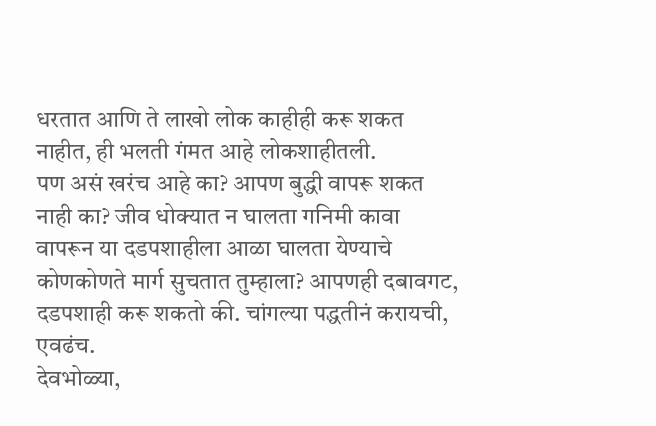धरतात आणि ते लाखो लोक काहीही करू शकत नाहीत, ही भलती गंमत आहे लोकशाहीतली.
पण असं खरंच आहे का? आपण बुद्धी वापरू शकत नाही का? जीव धोक्यात न घालता गनिमी कावा वापरून या दडपशाहीला आळा घालता येण्याचे कोणकोणते मार्ग सुचतात तुम्हाला? आपणही दबावगट, दडपशाही करू शकतो की. चांगल्या पद्धतीनं करायची, एवढंच.
देवभोळ्या,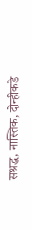सश्रद्ध, नास्तिक, दोन्हीकडे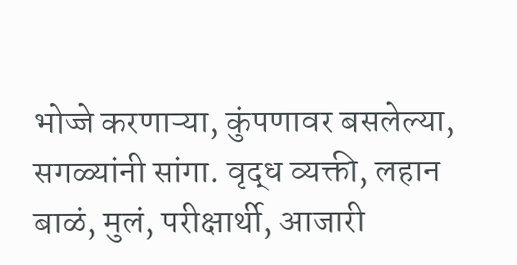भोज्जे करणाऱ्या, कुंपणावर बसलेल्या, सगळ्यांनी सांगा. वृद्ध व्यक्ती, लहान बाळं, मुलं, परीक्षार्थी, आजारी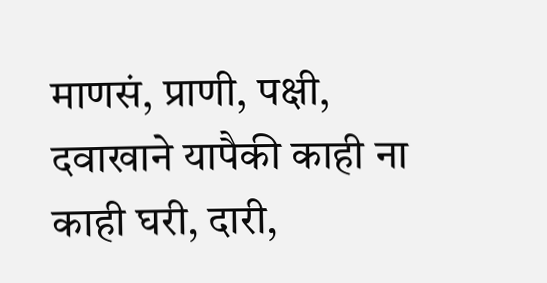माणसं, प्राणी, पक्षी, दवाखाने यापैकी काही ना काही घरी, दारी,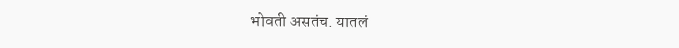भोवती असतंच. यातलं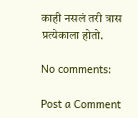काही नसलं तरी त्रास प्रत्येकाला होतो.

No comments:

Post a Comment